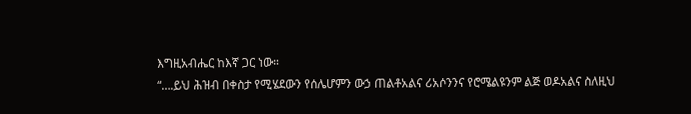እግዚአብሔር ከእኛ ጋር ነው።
“….ይህ ሕዝብ በቀስታ የሚሄደውን የሰሌሆምን ውኃ ጠልቶአልና ሪአሶንንና የሮሜልዩንም ልጅ ወዶአልና ስለዚህ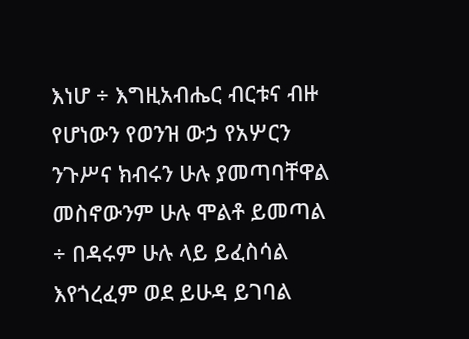እነሆ ÷ እግዚአብሔር ብርቱና ብዙ የሆነውን የወንዝ ውኃ የአሦርን ንጉሥና ክብሩን ሁሉ ያመጣባቸዋል መስኖውንም ሁሉ ሞልቶ ይመጣል ÷ በዳሩም ሁሉ ላይ ይፈስሳል እየጎረፈም ወደ ይሁዳ ይገባል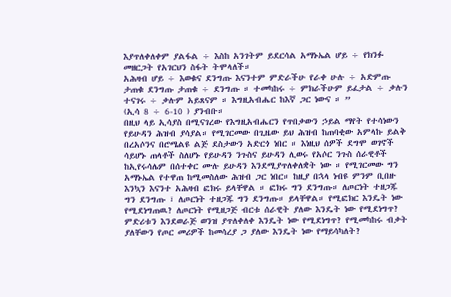እያጥለቀለቀም ያልፋል ÷ እስከ አንገትም ይደርሳል አማኑኤል ሆይ ÷ የክንፉ መዘርጋት የአገርህን ስፋት ትሞላለች።
አሕዛብ ሆይ ÷ እወቁና ደንግጡ እናንተም ምድራችሁ የራቀ ሁሉ ÷ አድምጡ ታጠቁ ደንግጡ ታጠቁ ÷ ደንግጡ ። ተመካከሩ ÷ ምክራችሁም ይፈታል ÷ ቃሉን ተናገሩ ÷ ቃሉም አይጸናም ። እግዚአብሔር ከእኛ ጋር ነውና ። ”
(ኢሳ 8 ÷ 6-10 ) ያንብቡ።
በዚህ ላይ ኢሳያስ በሚናገረው የእግዚአብሔርን የጥበቃውን ኃይል ማየት የተሳነውን የይሁዳን ሕዝብ ያሳያል። የሚገርመው በጊዜው ይህ ሕዝብ ከጠባቂው አምላኩ ይልቅ በረአሶንና በሮሜልዩ ልጅ ደስታውን አድርጎ ነበር ። እነዚህ ሰዎች ደግሞ ወገኖች ሳይሆኑ ጠላቶች ስለሆኑ የይሁዳን ንጉስና ይሁዳን ሊወሩ የአሶር ንጉስ ሰራዊቶች ከኢየሩሳሌም በሰተቀር ሙሉ ይሁዳን እንደሚያጥለቀለቋት ነው ። የሚገርመው ግን አማኑኤል የተዋጠ ከሚመስለው ሕዝብ ጋር ነበር። ከዚያ በኋላ ነብዩ ምንም ቢበዙ እንኳን እናንተ አሕዛብ ፎክሩ ይላቸዋል ። ፎክሩ ግን ደንግጡ። ለጦርነት ተዘጋጁ ግን ደንግጡ ፣ ለጦርነት ተዘጋጁ ግን ደንግጡ። ይላቸዋል። የሚፎክር እንዴት ነው የሚደነግጠዉ? ለጦርነት የሚዘጋጅ ብርቱ ሰራዊት ያለው እንዴት ነው የሚደነግጥ? ምድሪቱን እንደወራጅ ወንዝ ያጥለቀለቀ እንዴት ነው የሚደነግጥ? የሚመካከሩ ብቃት ያለቸውን የጦር መሪዎች ከመሳረያ ጋ ያለው እንዴት ነው የማይሳካለት?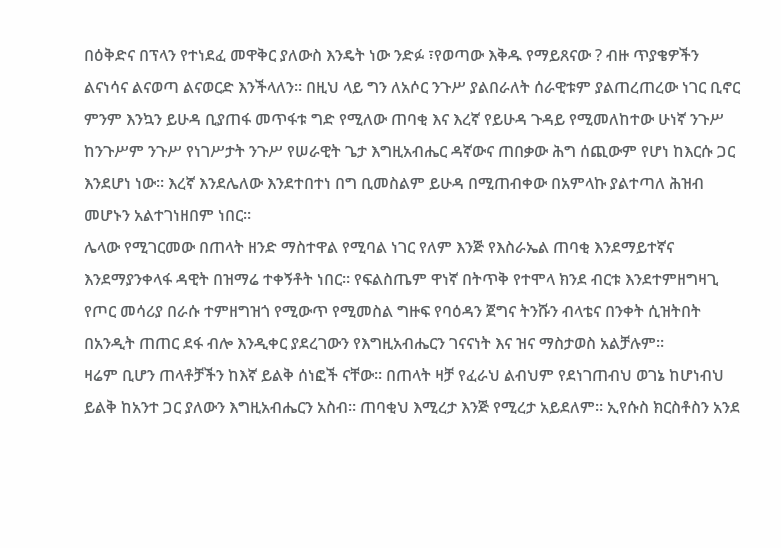በዕቅድና በፕላን የተነደፈ መዋቅር ያለውስ እንዴት ነው ንድፉ ፣የወጣው እቅዱ የማይጸናው ? ብዙ ጥያቄዎችን ልናነሳና ልናወጣ ልናወርድ እንችላለን። በዚህ ላይ ግን ለአሶር ንጉሥ ያልበራለት ሰራዊቱም ያልጠረጠረው ነገር ቢኖር ምንም እንኳን ይሁዳ ቢያጠፋ መጥፋቱ ግድ የሚለው ጠባቂ እና እረኛ የይሁዳ ጉዳይ የሚመለከተው ሁነኛ ንጉሥ ከንጉሥም ንጉሥ የነገሥታት ንጉሥ የሠራዊት ጌታ እግዚአብሔር ዳኛውና ጠበቃው ሕግ ሰጪውም የሆነ ከእርሱ ጋር እንደሆነ ነው። እረኛ እንደሌለው እንደተበተነ በግ ቢመስልም ይሁዳ በሚጠብቀው በአምላኩ ያልተጣለ ሕዝብ መሆኑን አልተገነዘበም ነበር።
ሌላው የሚገርመው በጠላት ዘንድ ማስተዋል የሚባል ነገር የለም እንጅ የእስራኤል ጠባቂ እንደማይተኛና እንደማያንቀላፋ ዳዊት በዝማሬ ተቀኝቶት ነበር። የፍልስጤም ዋነኛ በትጥቅ የተሞላ ክንደ ብርቱ እንደተምዘግዛጊ የጦር መሳሪያ በራሱ ተምዘግዝጎ የሚውጥ የሚመስል ግዙፍ የባዕዳን ጀግና ትንሹን ብላቴና በንቀት ሲዝትበት በአንዲት ጠጠር ደፋ ብሎ እንዲቀር ያደረገውን የእግዚአብሔርን ገናናነት እና ዝና ማስታወስ አልቻሉም።
ዛሬም ቢሆን ጠላቶቻችን ከእኛ ይልቅ ሰነፎች ናቸው። በጠላት ዛቻ የፈራህ ልብህም የደነገጠብህ ወገኔ ከሆነብህ ይልቅ ከአንተ ጋር ያለውን እግዚአብሔርን አስብ። ጠባቂህ እሚረታ እንጅ የሚረታ አይደለም። ኢየሱስ ክርስቶስን አንደ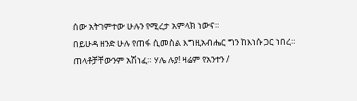ሰው አትገምተው ሁሉን የሚረታ አምላክ ነውና።
በይሁዳ ዘንድ ሁሉ የጠፋ ሲመስል እግዚአብሔር ግን ከእነሱ ጋር ነበረ። ጠላቶቻቸውንም አሽነፈ። ሃሌ ሉያ! ዛሬም የአንተን /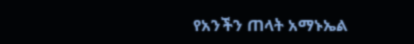የአንችን ጠላት አማኑኤል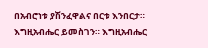በአብሮነቱ ያሽንፈዋልና በርቱ እንበርታ። እግዚአብሔር ይመስገን። እግዚአብሔር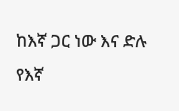ከእኛ ጋር ነው እና ድሉ የእኛ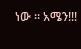ነው ። አሜን!!!